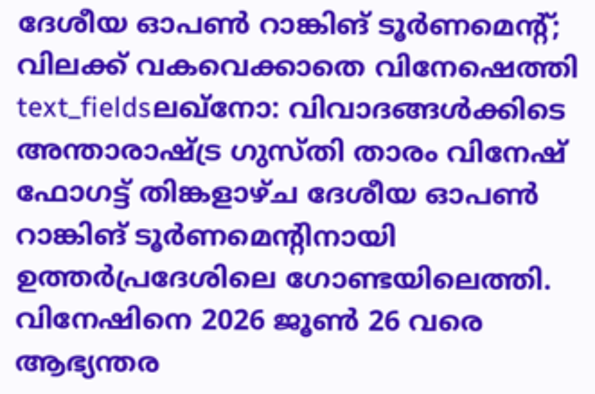ദേശീയ ഓപൺ റാങ്കിങ് ടൂർണമെന്റ്; വിലക്ക് വകവെക്കാതെ വിനേഷെത്തി
text_fieldsലഖ്നോ: വിവാദങ്ങൾക്കിടെ അന്താരാഷ്ട്ര ഗുസ്തി താരം വിനേഷ് ഫോഗട്ട് തിങ്കളാഴ്ച ദേശീയ ഓപൺ റാങ്കിങ് ടൂർണമെന്റിനായി ഉത്തർപ്രദേശിലെ ഗോണ്ടയിലെത്തി. വിനേഷിനെ 2026 ജൂൺ 26 വരെ ആഭ്യന്തര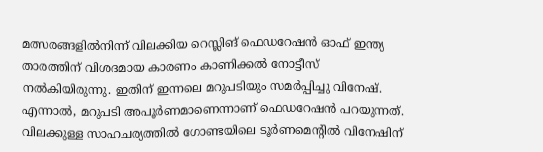മത്സരങ്ങളിൽനിന്ന് വിലക്കിയ റെസ്ലിങ് ഫെഡറേഷൻ ഓഫ് ഇന്ത്യ താരത്തിന് വിശദമായ കാരണം കാണിക്കൽ നോട്ടീസ് നൽകിയിരുന്നു. ഇതിന് ഇന്നലെ മറുപടിയും സമർപ്പിച്ചു വിനേഷ്. എന്നാൽ, മറുപടി അപൂർണമാണെന്നാണ് ഫെഡറേഷൻ പറയുന്നത്. വിലക്കുള്ള സാഹചര്യത്തിൽ ഗോണ്ടയിലെ ടൂർണമെന്റിൽ വിനേഷിന്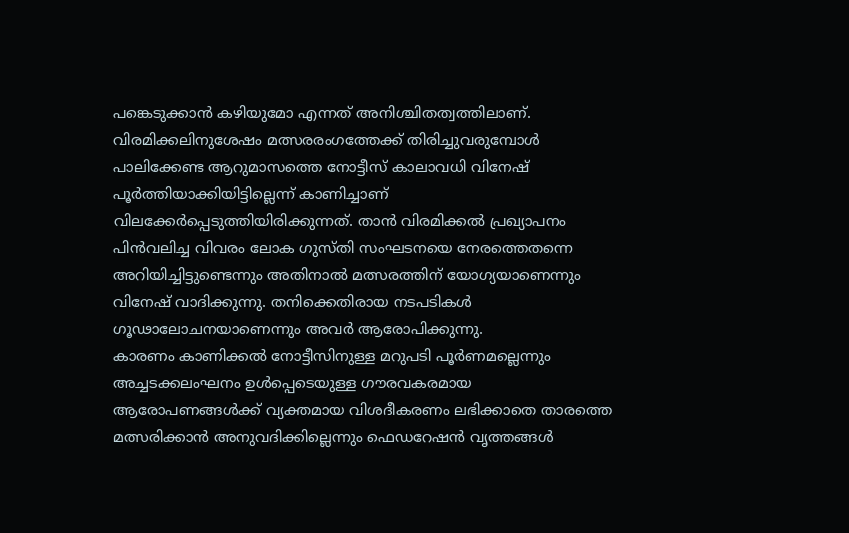പങ്കെടുക്കാൻ കഴിയുമോ എന്നത് അനിശ്ചിതത്വത്തിലാണ്.
വിരമിക്കലിനുശേഷം മത്സരരംഗത്തേക്ക് തിരിച്ചുവരുമ്പോൾ പാലിക്കേണ്ട ആറുമാസത്തെ നോട്ടീസ് കാലാവധി വിനേഷ് പൂർത്തിയാക്കിയിട്ടില്ലെന്ന് കാണിച്ചാണ് വിലക്കേർപ്പെടുത്തിയിരിക്കുന്നത്. താൻ വിരമിക്കൽ പ്രഖ്യാപനം പിൻവലിച്ച വിവരം ലോക ഗുസ്തി സംഘടനയെ നേരത്തെതന്നെ അറിയിച്ചിട്ടുണ്ടെന്നും അതിനാൽ മത്സരത്തിന് യോഗ്യയാണെന്നും വിനേഷ് വാദിക്കുന്നു. തനിക്കെതിരായ നടപടികൾ ഗൂഢാലോചനയാണെന്നും അവർ ആരോപിക്കുന്നു.
കാരണം കാണിക്കൽ നോട്ടീസിനുള്ള മറുപടി പൂർണമല്ലെന്നും അച്ചടക്കലംഘനം ഉൾപ്പെടെയുള്ള ഗൗരവകരമായ ആരോപണങ്ങൾക്ക് വ്യക്തമായ വിശദീകരണം ലഭിക്കാതെ താരത്തെ മത്സരിക്കാൻ അനുവദിക്കില്ലെന്നും ഫെഡറേഷൻ വൃത്തങ്ങൾ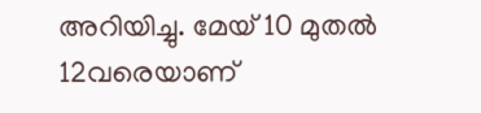അറിയിച്ചു. മേയ് 10 മുതൽ 12വരെയാണ്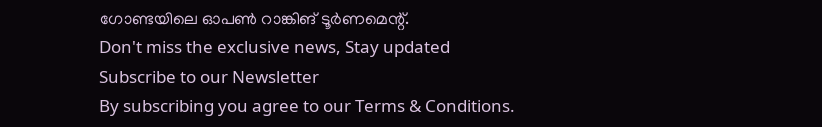ഗോണ്ടയിലെ ഓപൺ റാങ്കിങ് ടൂർണമെന്റ്.
Don't miss the exclusive news, Stay updated
Subscribe to our Newsletter
By subscribing you agree to our Terms & Conditions.